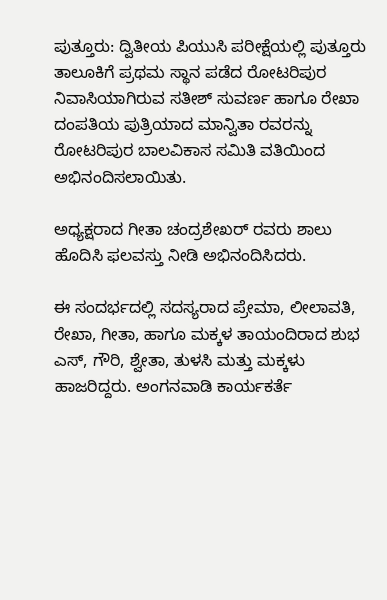ಪುತ್ತೂರು: ದ್ವಿತೀಯ ಪಿಯುಸಿ ಪರೀಕ್ಷೆಯಲ್ಲಿ ಪುತ್ತೂರು ತಾಲೂಕಿಗೆ ಪ್ರಥಮ ಸ್ಥಾನ ಪಡೆದ ರೋಟರಿಪುರ ನಿವಾಸಿಯಾಗಿರುವ ಸತೀಶ್ ಸುವರ್ಣ ಹಾಗೂ ರೇಖಾ ದಂಪತಿಯ ಪುತ್ರಿಯಾದ ಮಾನ್ವಿತಾ ರವರನ್ನು ರೋಟರಿಪುರ ಬಾಲವಿಕಾಸ ಸಮಿತಿ ವತಿಯಿಂದ ಅಭಿನಂದಿಸಲಾಯಿತು.

ಅಧ್ಯಕ್ಷರಾದ ಗೀತಾ ಚಂದ್ರಶೇಖರ್ ರವರು ಶಾಲು ಹೊದಿಸಿ ಫಲವಸ್ತು ನೀಡಿ ಅಭಿನಂದಿಸಿದರು.

ಈ ಸಂದರ್ಭದಲ್ಲಿ ಸದಸ್ಯರಾದ ಪ್ರೇಮಾ, ಲೀಲಾವತಿ, ರೇಖಾ, ಗೀತಾ, ಹಾಗೂ ಮಕ್ಕಳ ತಾಯಂದಿರಾದ ಶುಭ ಎಸ್, ಗೌರಿ, ಶ್ವೇತಾ, ತುಳಸಿ ಮತ್ತು ಮಕ್ಕಳು ಹಾಜರಿದ್ದರು. ಅಂಗನವಾಡಿ ಕಾರ್ಯಕರ್ತೆ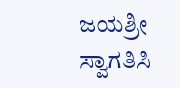ಜಯಶ್ರೀ ಸ್ವಾಗತಿಸಿ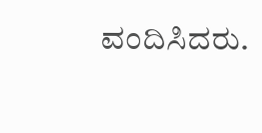ವಂದಿಸಿದರು.